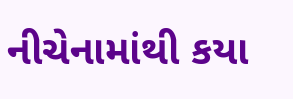નીચેનામાંથી કયા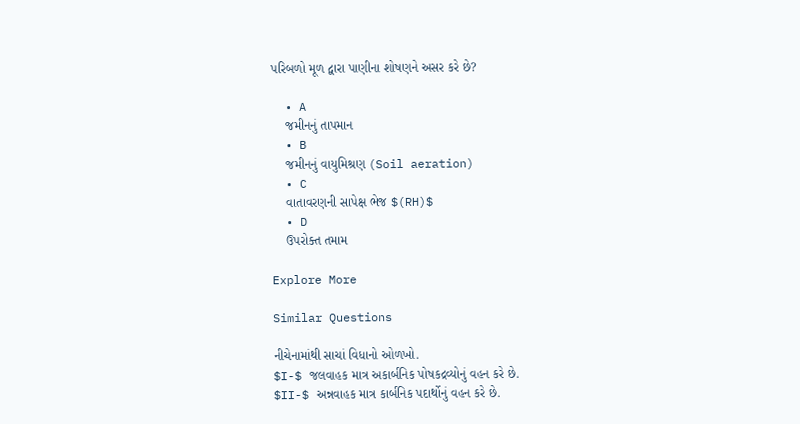પરિબળો મૂળ દ્વારા પાણીના શોષણને અસર કરે છે?

  • A
    જમીનનું તાપમાન
  • B
    જમીનનું વાયુમિશ્રણ (Soil aeration)
  • C
    વાતાવરણની સાપેક્ષ ભેજ $(RH)$
  • D
    ઉપરોક્ત તમામ

Explore More

Similar Questions

નીચેનામાંથી સાચાં વિધાનો ઓળખો.
$I-$ જલવાહક માત્ર અકાર્બનિક પોષકદ્રવ્યોનું વહન કરે છે.
$II-$ અન્નવાહક માત્ર કાર્બનિક પદાર્થોનું વહન કરે છે.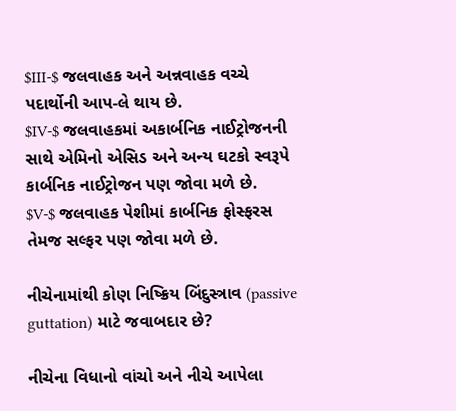$III-$ જલવાહક અને અન્નવાહક વચ્ચે પદાર્થોની આપ-લે થાય છે.
$IV-$ જલવાહકમાં અકાર્બનિક નાઈટ્રોજનની સાથે એમિનો એસિડ અને અન્ય ઘટકો સ્વરૂપે કાર્બનિક નાઈટ્રોજન પણ જોવા મળે છે.
$V-$ જલવાહક પેશીમાં કાર્બનિક ફોસ્ફરસ તેમજ સલ્ફર પણ જોવા મળે છે.

નીચેનામાંથી કોણ નિષ્ક્રિય બિંદુસ્ત્રાવ (passive guttation) માટે જવાબદાર છે?

નીચેના વિધાનો વાંચો અને નીચે આપેલા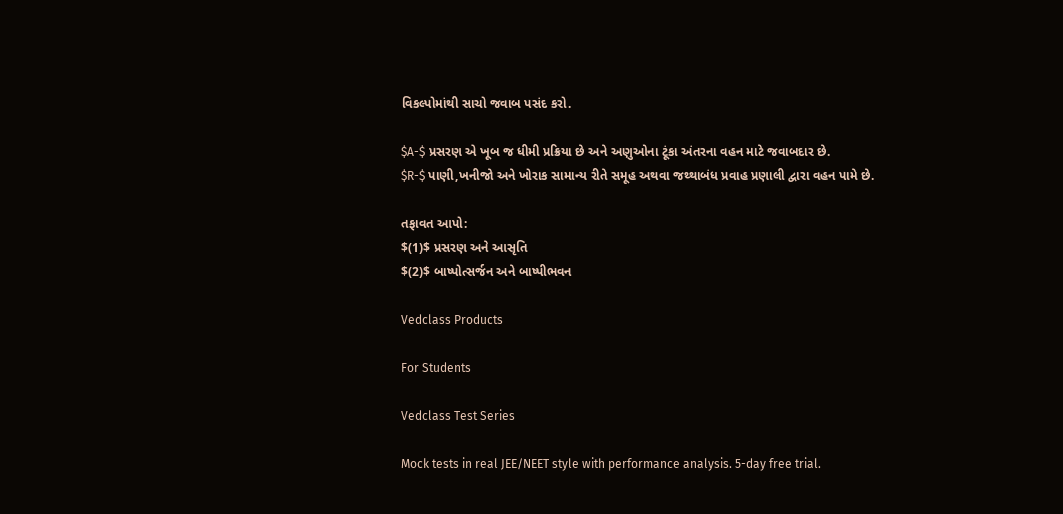વિકલ્પોમાંથી સાચો જવાબ પસંદ કરો.

$A-$ પ્રસરણ એ ખૂબ જ ધીમી પ્રક્રિયા છે અને અણુઓના ટૂંકા અંતરના વહન માટે જવાબદાર છે.
$R-$ પાણી,ખનીજો અને ખોરાક સામાન્ય રીતે સમૂહ અથવા જથ્થાબંધ પ્રવાહ પ્રણાલી દ્વારા વહન પામે છે.

તફાવત આપો:
$(1)$ પ્રસરણ અને આસૃતિ
$(2)$ બાષ્પોત્સર્જન અને બાષ્પીભવન

Vedclass Products

For Students

Vedclass Test Series

Mock tests in real JEE/NEET style with performance analysis. 5-day free trial.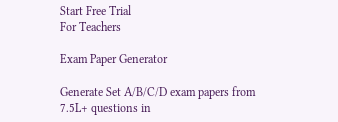Start Free Trial
For Teachers

Exam Paper Generator

Generate Set A/B/C/D exam papers from 7.5L+ questions in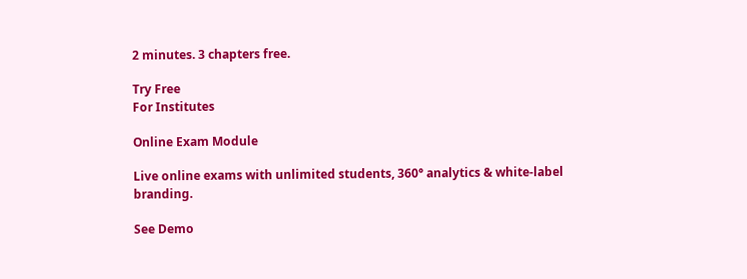2 minutes. 3 chapters free.

Try Free
For Institutes

Online Exam Module

Live online exams with unlimited students, 360° analytics & white-label branding.

See Demo